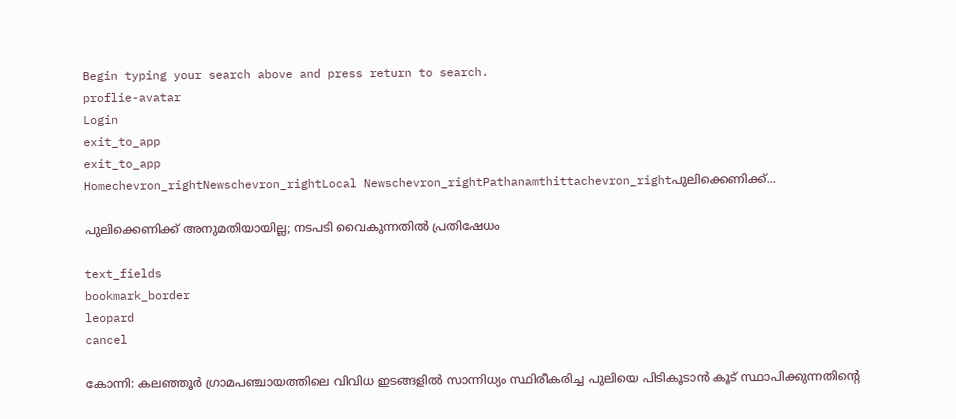Begin typing your search above and press return to search.
proflie-avatar
Login
exit_to_app
exit_to_app
Homechevron_rightNewschevron_rightLocal Newschevron_rightPathanamthittachevron_rightപുലിക്കെണിക്ക്...

പുലിക്കെണിക്ക് അനുമതിയായില്ല; നടപടി വൈകുന്നതിൽ പ്രതിഷേധം

text_fields
bookmark_border
leopard
cancel

കോന്നി: കലഞ്ഞൂർ ഗ്രാമപഞ്ചായത്തിലെ വിവിധ ഇടങ്ങളിൽ സാന്നിധ്യം സ്ഥിരീകരിച്ച പുലിയെ പിടികൂടാൻ കൂട് സ്ഥാപിക്കുന്നതിന്റെ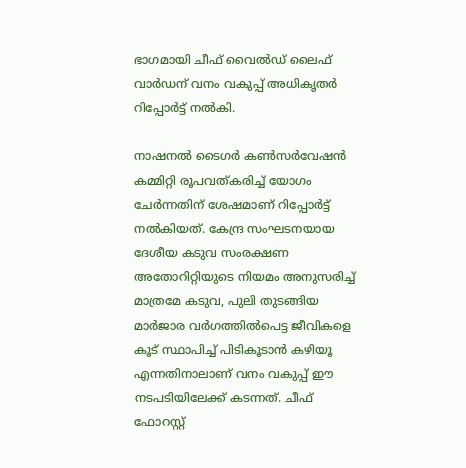ഭാഗമായി ചീഫ് വൈൽഡ് ലൈഫ് വാർഡന് വനം വകുപ്പ് അധികൃതർ റിപ്പോർട്ട് നൽകി.

നാഷനൽ ടൈഗർ കൺസർവേഷൻ കമ്മിറ്റി രൂപവത്കരിച്ച് യോഗം ചേർന്നതിന് ശേഷമാണ് റിപ്പോർട്ട് നൽകിയത്. കേന്ദ്ര സംഘടനയായ ദേശീയ കടുവ സംരക്ഷണ അതോറിറ്റിയുടെ നിയമം അനുസരിച്ച് മാത്രമേ കടുവ, പുലി തുടങ്ങിയ മാർജാര വർഗത്തിൽപെട്ട ജീവികളെ കൂട് സ്ഥാപിച്ച് പിടികൂടാൻ കഴിയൂ എന്നതിനാലാണ് വനം വകുപ്പ് ഈ നടപടിയിലേക്ക് കടന്നത്. ചീഫ് ഫോറസ്റ്റ്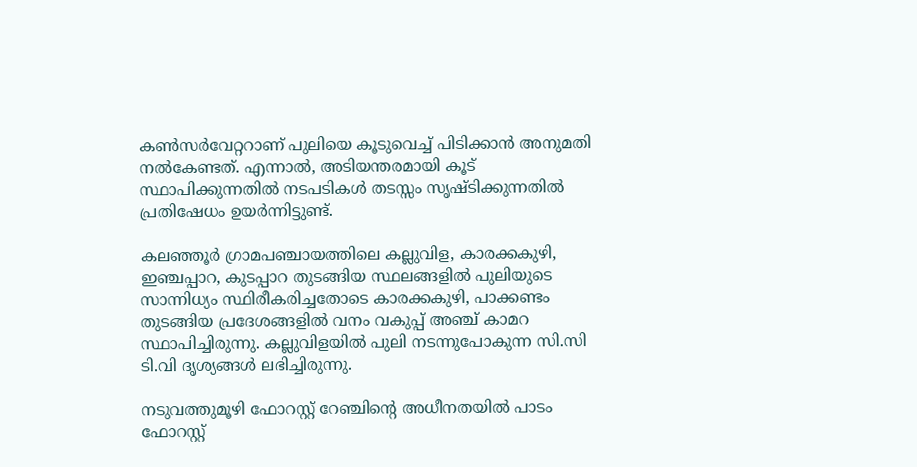കൺസർവേറ്ററാണ് പുലിയെ കൂടുവെച്ച് പിടിക്കാൻ അനുമതി നൽകേണ്ടത്. എന്നാൽ, അടിയന്തരമായി കൂട് സ്ഥാപിക്കുന്നതിൽ നടപടികൾ തടസ്സം സൃഷ്ടിക്കുന്നതിൽ പ്രതിഷേധം ഉയർന്നിട്ടുണ്ട്.

കലഞ്ഞൂർ ഗ്രാമപഞ്ചായത്തിലെ കല്ലുവിള, കാരക്കകുഴി, ഇഞ്ചപ്പാറ, കുടപ്പാറ തുടങ്ങിയ സ്ഥലങ്ങളിൽ പുലിയുടെ സാന്നിധ്യം സ്ഥിരീകരിച്ചതോടെ കാരക്കകുഴി, പാക്കണ്ടം തുടങ്ങിയ പ്രദേശങ്ങളിൽ വനം വകുപ്പ് അഞ്ച് കാമറ സ്ഥാപിച്ചിരുന്നു. കല്ലുവിളയിൽ പുലി നടന്നുപോകുന്ന സി.സി ടി.വി ദൃശ്യങ്ങൾ ലഭിച്ചിരുന്നു.

നടുവത്തുമൂഴി ഫോറസ്റ്റ് റേഞ്ചിന്റെ അധീനതയിൽ പാടം ഫോറസ്റ്റ്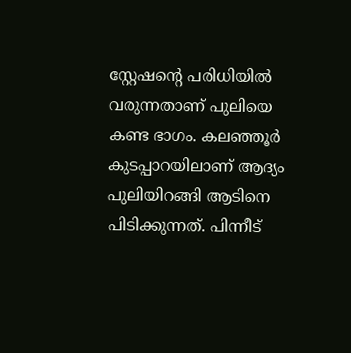സ്റ്റേഷന്റെ പരിധിയിൽ വരുന്നതാണ് പുലിയെ കണ്ട ഭാഗം. കലഞ്ഞൂർ കുടപ്പാറയിലാണ് ആദ്യം പുലിയിറങ്ങി ആടിനെ പിടിക്കുന്നത്. പിന്നീട്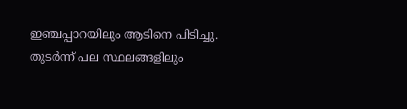ഇഞ്ചപ്പാറയിലും ആടിനെ പിടിച്ചു. തുടർന്ന് പല സ്ഥലങ്ങളിലും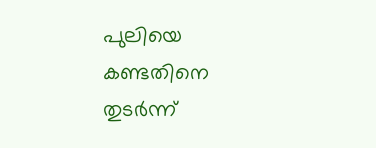പുലിയെ കണ്ടതിനെ തുടർന്ന്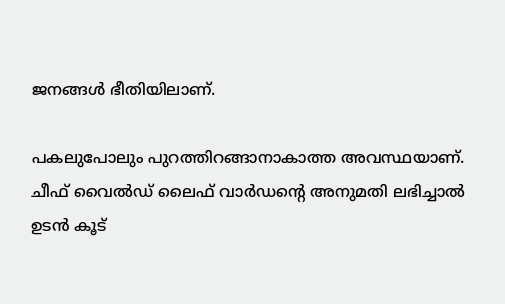ജനങ്ങൾ ഭീതിയിലാണ്.

പകലുപോലും പുറത്തിറങ്ങാനാകാത്ത അവസ്ഥയാണ്. ചീഫ് വൈൽഡ് ലൈഫ് വാർഡന്റെ അനുമതി ലഭിച്ചാൽ ഉടൻ കൂട്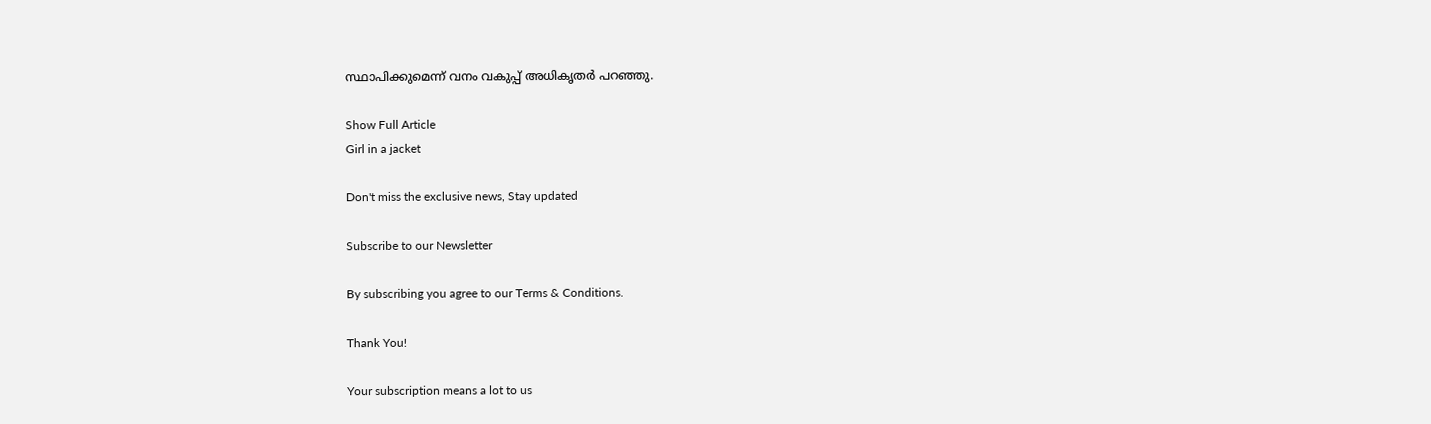സ്ഥാപിക്കുമെന്ന് വനം വകുപ്പ് അധികൃതർ പറഞ്ഞു.

Show Full Article
Girl in a jacket

Don't miss the exclusive news, Stay updated

Subscribe to our Newsletter

By subscribing you agree to our Terms & Conditions.

Thank You!

Your subscription means a lot to us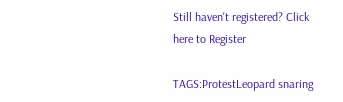Still haven't registered? Click here to Register

TAGS:ProtestLeopard snaring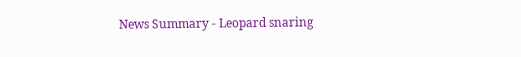News Summary - Leopard snaring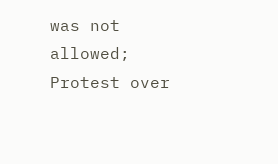was not allowed; Protest over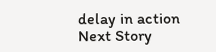delay in action
Next Story